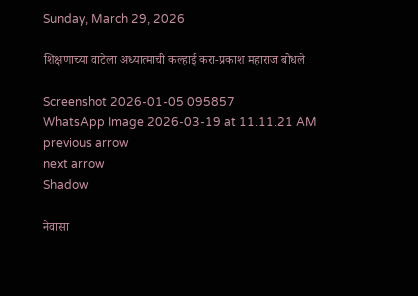Sunday, March 29, 2026

शिक्षणाच्या वाटेला अध्यात्माची कल्हाई करा-प्रकाश महाराज बोधले

Screenshot 2026-01-05 095857
WhatsApp Image 2026-03-19 at 11.11.21 AM
previous arrow
next arrow
Shadow

नेवासा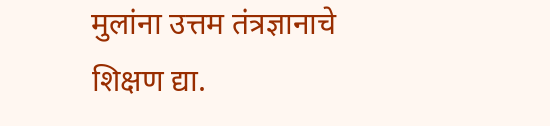मुलांना उत्तम तंत्रज्ञानाचे शिक्षण द्या.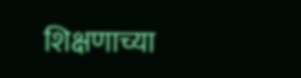शिक्षणाच्या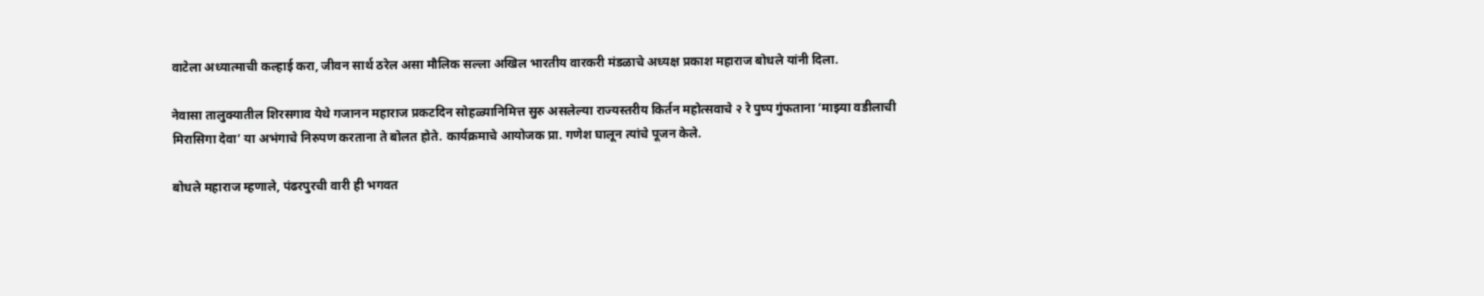वाटेला अध्यात्माची कल्हाई करा, जीवन सार्थ ठरेल असा मौलिक सल्ला अखिल भारतीय वारकरी मंडळाचे अध्यक्ष प्रकाश महाराज बोधले यांनी दिला.

नेवासा तालुक्यातील शिरसगाव येथे गजानन महाराज प्रकटदिन सोहळ्यानिमित्त सुरु असलेल्या राज्यस्तरीय किर्तन महोत्सवाचे २ रे पुष्प गुंफताना ‘माझ्या वडीलाची मिरासिगा देवा’ या अभंगाचे निरुपण करताना ते बोलत होते. कार्यक्रमाचे आयोजक प्रा. गणेश घालून त्यांचे पूजन केले.

बोधले महाराज म्हणाले, पंढरपुरची वारी ही भगवत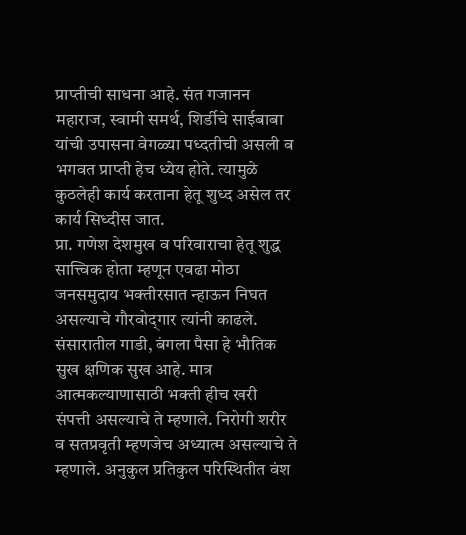प्राप्तीची साधना आहे. संत गजानन महाराज, स्वामी समर्थ, शिर्डीचे साईबाबा यांची उपासना वेगळ्या पध्दतीची असली व भगवत प्राप्ती हेच ध्येय होते. त्यामुळे कुठलेही कार्य करताना हेतू शुध्द असेल तर कार्य सिध्दीस जात.
प्रा. गणेश देशमुख व परिवाराचा हेतू शुद्ध सात्त्विक होता म्हणून एवढा मोठा जनसमुदाय भक्तीरसात न्हाऊन निघत असल्याचे गौरवोद्‌गार त्यांनी काढले. संसारातील गाडी, बंगला पैसा हे भौतिक सुख क्षणिक सुख आहे. मात्र आत्मकल्याणासाठी भक्ती हीच खरी
संपत्ती असल्याचे ते म्हणाले. निरोगी शरीर व सतप्रवृती म्हणजेच अध्यात्म असल्याचे ते म्हणाले. अनुकुल प्रतिकुल परिस्थितीत वंश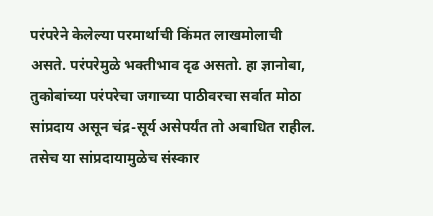परंपरेने केलेल्या परमार्थाची किंमत लाखमोलाची असते. परंपरेमुळे भक्तीभाव दृढ असतो. हा ज्ञानोबा, तुकोबांच्या परंपरेचा जगाच्या पाठीवरचा सर्वात मोठा सांप्रदाय असून चंद्र-सूर्य असेपर्यंत तो अबाधित राहील. तसेच या सांप्रदायामुळेच संस्कार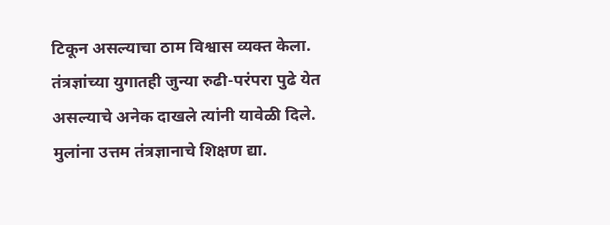टिकून असल्याचा ठाम विश्वास व्यक्त केला. तंत्रज्ञांच्या युगातही जुन्या रुढी-परंपरा पुढे येत असल्याचे अनेक दाखले त्यांनी यावेळी दिले.
मुलांना उत्तम तंत्रज्ञानाचे शिक्षण द्या.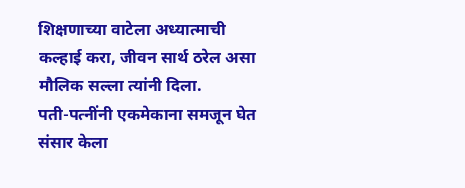शिक्षणाच्या वाटेला अध्यात्माची कल्हाई करा, जीवन सार्थ ठरेल असा मौलिक सल्ला त्यांनी दिला.
पती-पत्नींनी एकमेकाना समजून घेत संसार केला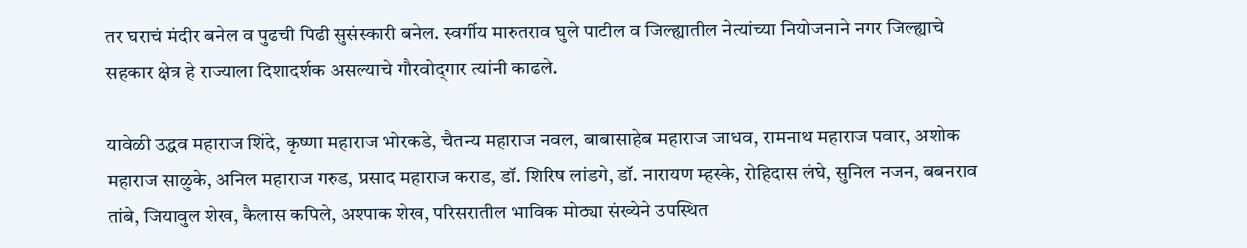तर घराचं मंदीर बनेल व पुढची पिढी सुसंस्कारी बनेल. स्वर्गीय मारुतराव घुले पाटील व जिल्ह्यातील नेत्यांच्या नियोजनाने नगर जिल्ह्याचे सहकार क्षेत्र हे राज्याला दिशादर्शक असल्याचे गौरवोद्‌गार त्यांनी काढले.

यावेळी उद्धव महाराज शिंदे, कृष्णा महाराज भोरकडे, चैतन्य महाराज नवल, बाबासाहेब महाराज जाधव, रामनाथ महाराज पवार, अशोक महाराज साळुके, अनिल महाराज गरुड, प्रसाद महाराज कराड, डॉ. शिरिष लांडगे, डॉ. नारायण म्हस्के, रोहिदास लंघे, सुनिल नजन, बबनराव तांबे, जियावुल शेख, कैलास कपिले, अश्पाक शेख, परिसरातील भाविक मोठ्या संख्येने उपस्थित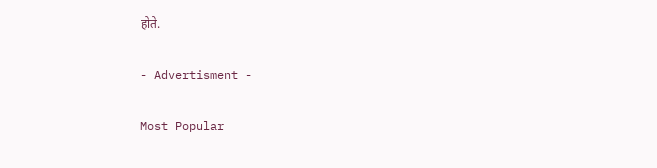होते.

- Advertisment -

Most Popular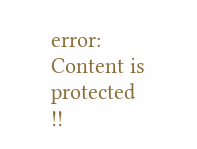error: Content is protected !!